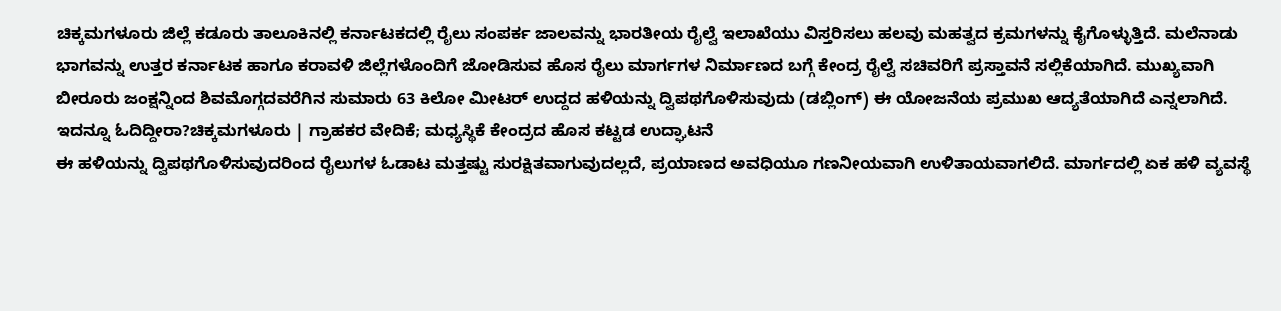ಚಿಕ್ಕಮಗಳೂರು ಜಿಲ್ಲೆ ಕಡೂರು ತಾಲೂಕಿನಲ್ಲಿ ಕರ್ನಾಟಕದಲ್ಲಿ ರೈಲು ಸಂಪರ್ಕ ಜಾಲವನ್ನು ಭಾರತೀಯ ರೈಲ್ವೆ ಇಲಾಖೆಯು ವಿಸ್ತರಿಸಲು ಹಲವು ಮಹತ್ವದ ಕ್ರಮಗಳನ್ನು ಕೈಗೊಳ್ಳುತ್ತಿದೆ. ಮಲೆನಾಡು ಭಾಗವನ್ನು ಉತ್ತರ ಕರ್ನಾಟಕ ಹಾಗೂ ಕರಾವಳಿ ಜಿಲ್ಲೆಗಳೊಂದಿಗೆ ಜೋಡಿಸುವ ಹೊಸ ರೈಲು ಮಾರ್ಗಗಳ ನಿರ್ಮಾಣದ ಬಗ್ಗೆ ಕೇಂದ್ರ ರೈಲ್ವೆ ಸಚಿವರಿಗೆ ಪ್ರಸ್ತಾವನೆ ಸಲ್ಲಿಕೆಯಾಗಿದೆ. ಮುಖ್ಯವಾಗಿ ಬೀರೂರು ಜಂಕ್ಷನ್ನಿಂದ ಶಿವಮೊಗ್ಗದವರೆಗಿನ ಸುಮಾರು 63 ಕಿಲೋ ಮೀಟರ್ ಉದ್ದದ ಹಳಿಯನ್ನು ದ್ವಿಪಥಗೊಳಿಸುವುದು (ಡಬ್ಲಿಂಗ್) ಈ ಯೋಜನೆಯ ಪ್ರಮುಖ ಆದ್ಯತೆಯಾಗಿದೆ ಎನ್ನಲಾಗಿದೆ.
ಇದನ್ನೂ ಓದಿದ್ದೀರಾ?ಚಿಕ್ಕಮಗಳೂರು | ಗ್ರಾಹಕರ ವೇದಿಕೆ; ಮಧ್ಯಸ್ಥಿಕೆ ಕೇಂದ್ರದ ಹೊಸ ಕಟ್ಟಡ ಉದ್ಘಾಟನೆ
ಈ ಹಳಿಯನ್ನು ದ್ವಿಪಥಗೊಳಿಸುವುದರಿಂದ ರೈಲುಗಳ ಓಡಾಟ ಮತ್ತಷ್ಟು ಸುರಕ್ಷಿತವಾಗುವುದಲ್ಲದೆ, ಪ್ರಯಾಣದ ಅವಧಿಯೂ ಗಣನೀಯವಾಗಿ ಉಳಿತಾಯವಾಗಲಿದೆ. ಮಾರ್ಗದಲ್ಲಿ ಏಕ ಹಳಿ ವ್ಯವಸ್ಥೆ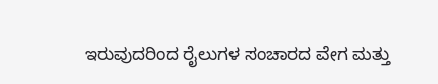ಇರುವುದರಿಂದ ರೈಲುಗಳ ಸಂಚಾರದ ವೇಗ ಮತ್ತು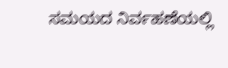ಸಮಯದ ನಿರ್ವಹಣೆಯಲ್ಲಿ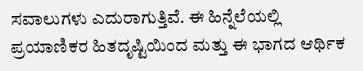ಸವಾಲುಗಳು ಎದುರಾಗುತ್ತಿವೆ. ಈ ಹಿನ್ನೆಲೆಯಲ್ಲಿ ಪ್ರಯಾಣಿಕರ ಹಿತದೃಷ್ಟಿಯಿಂದ ಮತ್ತು ಈ ಭಾಗದ ಆರ್ಥಿಕ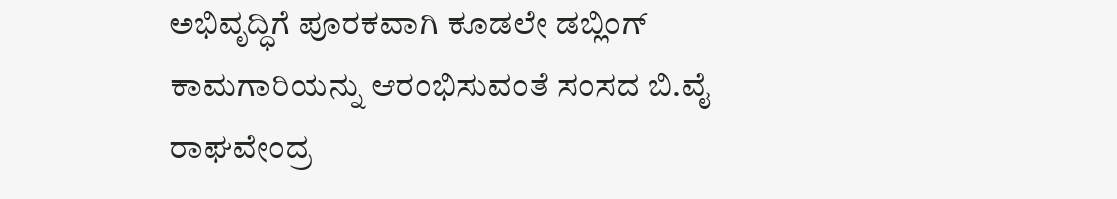ಅಭಿವೃದ್ಧಿಗೆ ಪೂರಕವಾಗಿ ಕೂಡಲೇ ಡಬ್ಲಿಂಗ್ ಕಾಮಗಾರಿಯನ್ನು ಆರಂಭಿಸುವಂತೆ ಸಂಸದ ಬಿ.ವೈ ರಾಘವೇಂದ್ರ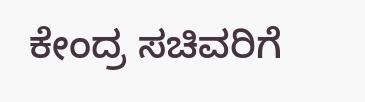ಕೇಂದ್ರ ಸಚಿವರಿಗೆ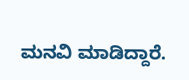ಮನವಿ ಮಾಡಿದ್ದಾರೆ.